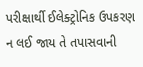પરીક્ષાર્થી ઈલેક્ટ્રોનિક ઉપકરણ ન લઈ જાય તે તપાસવાની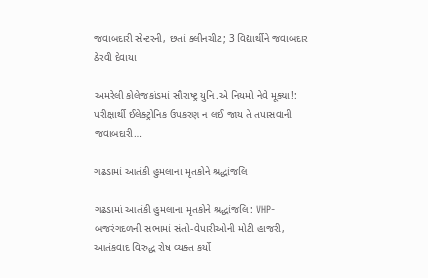જવાબદારી સેન્ટરની, છતાં ક્લીનચીટ; 3 વિદ્યાર્થીને જવાબદાર ઠેરવી દેવાયા

અમરેલી કોલેજકાંડમાં સૌરાષ્ટ્ર યુનિ.એ નિયમો નેવે મૂક્યા!: પરીક્ષાર્થી ઈલેક્ટ્રોનિક ઉપકરણ ન લઈ જાય તે તપાસવાની જવાબદારી…

ગઢડામાં આતંકી હુમલાના મૃતકોને શ્રદ્ધાંજલિ

ગઢડામાં આતંકી હુમલાના મૃતકોને શ્રદ્ધાંજલિ: VHP-બજરંગદળની સભામાં સંતો-વેપારીઓની મોટી હાજરી, આતંકવાદ વિરુદ્ધ રોષ વ્યક્ત કર્યો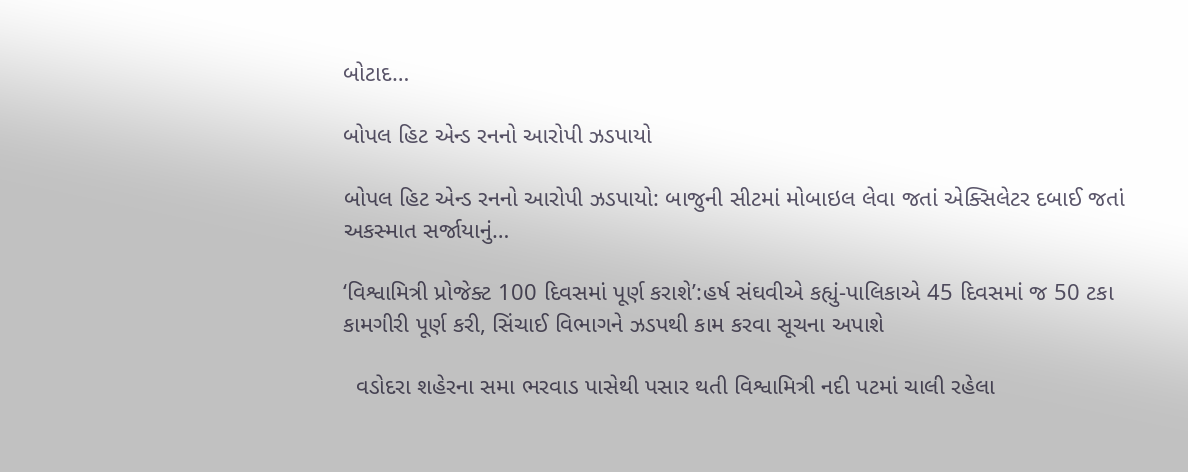બોટાદ…

બોપલ હિટ એન્ડ રનનો આરોપી ઝડપાયો

બોપલ હિટ એન્ડ રનનો આરોપી ઝડપાયો: બાજુની સીટમાં મોબાઇલ લેવા જતાં એક્સિલેટર દબાઈ જતાં અકસ્માત સર્જાયાનું…

‘વિશ્વામિત્રી પ્રોજેક્ટ 100 દિવસમાં પૂર્ણ કરાશે’:હર્ષ સંઘવીએ કહ્યું-પાલિકાએ 45 દિવસમાં જ 50 ટકા કામગીરી પૂર્ણ કરી, સિંચાઈ વિભાગને ઝડપથી કામ કરવા સૂચના અપાશે

  વડોદરા શહેરના સમા ભરવાડ પાસેથી પસાર થતી વિશ્વામિત્રી નદી પટમાં ચાલી રહેલા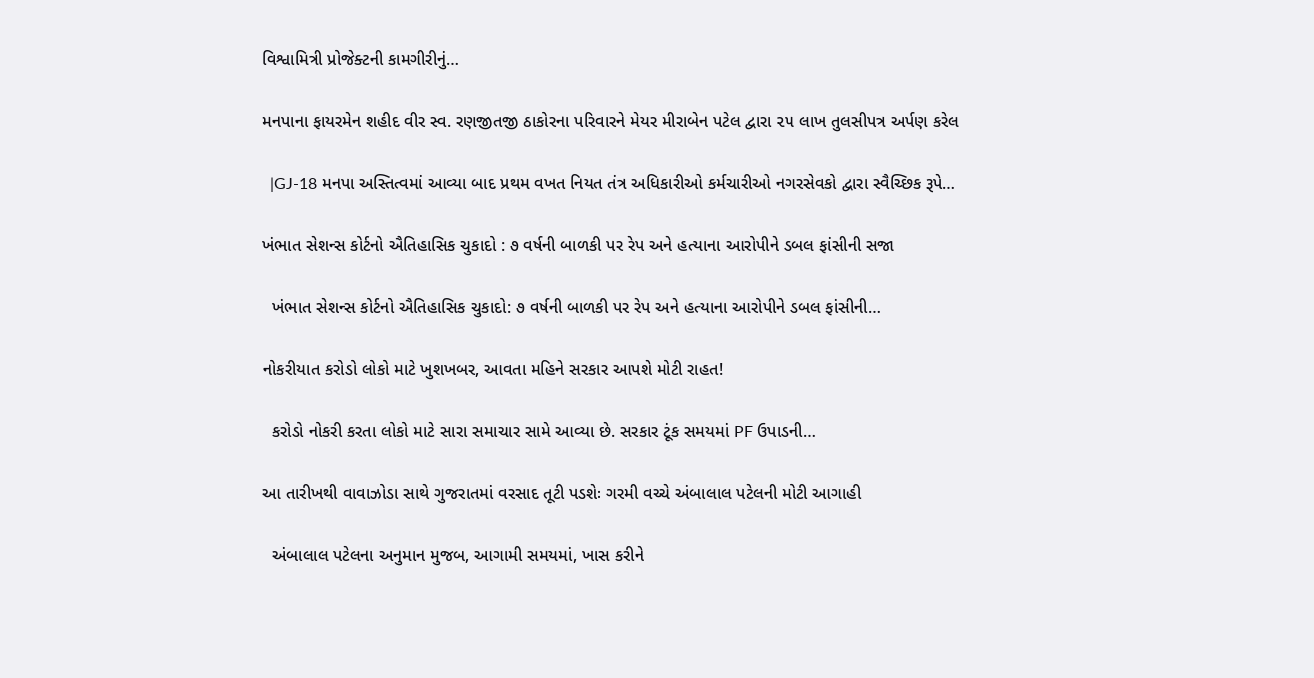વિશ્વામિત્રી પ્રોજેક્ટની કામગીરીનું…

મનપાના ફાયરમેન શહીદ વીર સ્વ. રણજીતજી ઠાકોરના પરિવારને મેયર મીરાબેન પટેલ દ્વારા ૨૫ લાખ તુલસીપત્ર અર્પણ કરેલ

  |GJ-18 મનપા અસ્તિત્વમાં આવ્યા બાદ પ્રથમ વખત નિયત તંત્ર અધિકારીઓ કર્મચારીઓ નગરસેવકો દ્વારા સ્વૈચ્છિક રૂપે…

ખંભાત સેશન્સ કોર્ટનો ઐતિહાસિક ચુકાદો : ૭ વર્ષની બાળકી પર રેપ અને હત્યાના આરોપીને ડબલ ફાંસીની સજા

  ખંભાત સેશન્સ કોર્ટનો ઐતિહાસિક ચુકાદો: ૭ વર્ષની બાળકી પર રેપ અને હત્યાના આરોપીને ડબલ ફાંસીની…

નોકરીયાત કરોડો લોકો માટે ખુશખબર, આવતા મહિને સરકાર આપશે મોટી રાહત!

  કરોડો નોકરી કરતા લોકો માટે સારા સમાચાર સામે આવ્યા છે. સરકાર ટૂંક સમયમાં PF ઉપાડની…

આ તારીખથી વાવાઝોડા સાથે ગુજરાતમાં વરસાદ તૂટી પડશેઃ ગરમી વચ્ચે અંબાલાલ પટેલની મોટી આગાહી

  અંબાલાલ પટેલના અનુમાન મુજબ, આગામી સમયમાં, ખાસ કરીને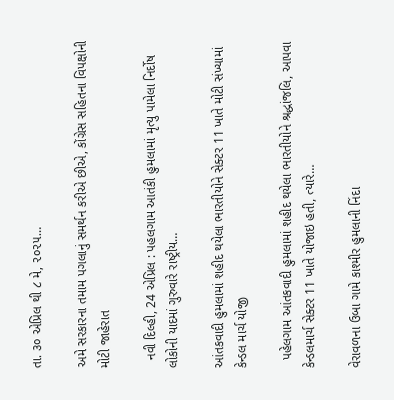તા. ૩૦ એપ્રિલ થી ૮ મે, ૨૦૨૫…

અમે સરકારના તમામ પગલાનું સમર્થન કરીએ છીએ, કોંગ્રેસ સહિતના વિપક્ષોની મોટી જાહેરાત

  નવી દિલ્હી, 24 એપ્રિલ : પહલગામ આતંકી હુમલામાં મૃત્યુ પામેલા નિર્દોષ લોકોની યાદમાં ગુરુવારે રાષ્ટ્રીય…

આંતકવાદી હુમલામાં શહીદ થયેલા ભારતીયોને સેક્ટર 11 ખાતે મોટી સંખ્યામાં કેન્ડલ માર્ચ યોજી

  પહેલગામ આંતકવાદી હુમલામાં શહીદ થયેલા ભારતીયોને શ્રદ્ધાંજલિ, આપવા કેન્ડલમાર્ચ સેક્ટર 11 ખાતે યોજાઇ હતી, ત્યારે…

વેરાવળના ઉબા ગામે કાશ્મીર હુમલાની નિંદા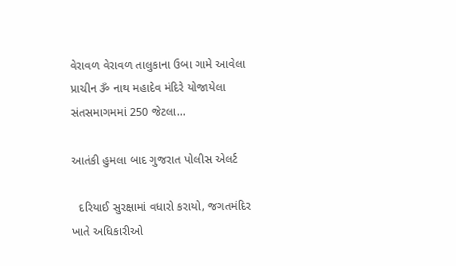વેરાવળ વેરાવળ તાલુકાના ઉબા ગામે આવેલા પ્રાચીન ૐ નાથ મહાદેવ મંદિરે યોજાયેલા સંતસમાગમમાં 250 જેટલા…

આતંકી હુમલા બાદ ગુજરાત પોલીસ એલર્ટ

  દરિયાઈ સુરક્ષામાં વધારો કરાયો, જગતમંદિર ખાતે અધિકારીઓ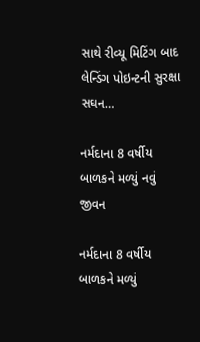સાથે રીવ્યૂ મિટિંગ બાદ લેન્ડિંગ પોઇન્ટની સુરક્ષા સઘન…

નર્મદાના 8 વર્ષીય બાળકને મળ્યું નવું જીવન

નર્મદાના 8 વર્ષીય બાળકને મળ્યું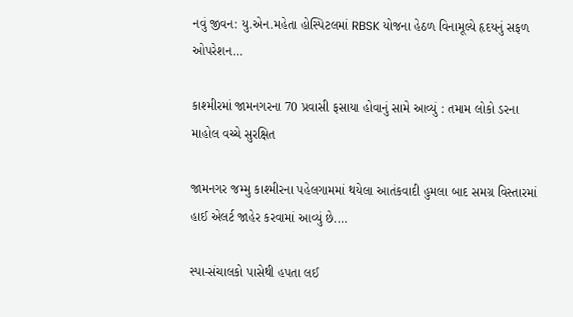નવું જીવન: યુ.એન.મહેતા હોસ્પિટલમાં RBSK યોજના હેઠળ વિનામૂલ્યે હૃદયનું સફળ ઓપરેશન…

કાશ્મીરમાં જામનગરના 70 પ્રવાસી ફસાયા હોવાનું સામે આવ્યું : તમામ લોકો ડરના માહોલ વચ્ચે સુરક્ષિત

જામનગર જમ્મુ કાશ્મીરના પહેલગામમાં થયેલા આતંકવાદી હુમલા બાદ સમગ્ર વિસ્તારમાં હાઈ એલર્ટ જાહેર કરવામાં આવ્યું છે.…

સ્પા-સંચાલકો પાસેથી હપતા લઈ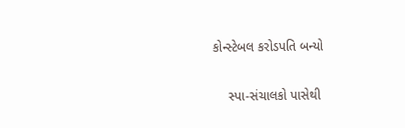કોન્સ્ટેબલ કરોડપતિ બન્યો

    સ્પા-સંચાલકો પાસેથી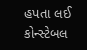હપતા લઈ કોન્સ્ટેબલ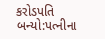કરોડપતિ બન્યો:પત્નીના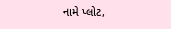નામે પ્લોટ,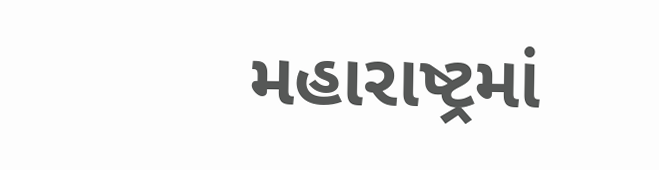મહારાષ્ટ્રમાં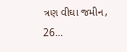ત્રણ વીઘા જમીન, 26…